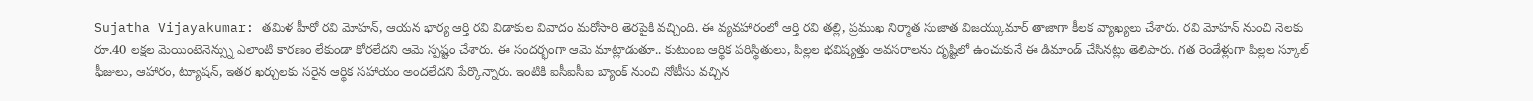Sujatha Vijayakumar: తమిళ హీరో రవి మోహన్, ఆయన భార్య ఆర్తి రవి విడాకుల వివాదం మరోసారి తెరపైకి వచ్చింది. ఈ వ్యవహారంలో ఆర్తి రవి తల్లి, ప్రముఖ నిర్మాత సుజాత విజయ్కుమార్ తాజాగా కీలక వ్యాఖ్యలు చేశారు. రవి మోహన్ నుంచి నెలకు రూ.40 లక్షల మెయింటెనెన్స్ను ఎలాంటి కారణం లేకుండా కోరలేదని ఆమె స్పష్టం చేశారు. ఈ సందర్భంగా ఆమె మాట్లాడుతూ.. కుటుంబ ఆర్థిక పరిస్థితులు, పిల్లల భవిష్యత్తు అవసరాలను దృష్టిలో ఉంచుకునే ఈ డిమాండ్ చేసినట్లు తెలిపారు. గత రెండేళ్లుగా పిల్లల స్కూల్ ఫీజులు, ఆహారం, ట్యూషన్, ఇతర ఖర్చులకు సరైన ఆర్థిక సహాయం అందలేదని పేర్కొన్నారు. ఇంటికి ఐసీఐసీఐ బ్యాంక్ నుంచి నోటీసు వచ్చిన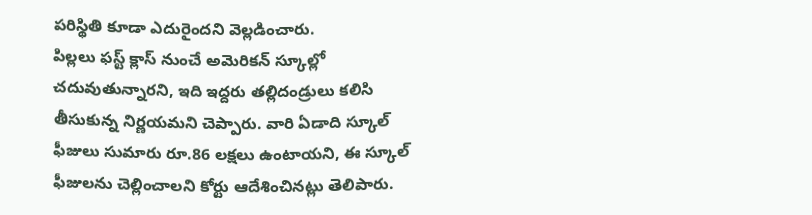పరిస్థితి కూడా ఎదురైందని వెల్లడించారు.
పిల్లలు ఫస్ట్ క్లాస్ నుంచే అమెరికన్ స్కూల్లో చదువుతున్నారని, ఇది ఇద్దరు తల్లిదండ్రులు కలిసి తీసుకున్న నిర్ణయమని చెప్పారు. వారి ఏడాది స్కూల్ ఫీజులు సుమారు రూ.86 లక్షలు ఉంటాయని, ఈ స్కూల్ ఫీజులను చెల్లించాలని కోర్టు ఆదేశించినట్లు తెలిపారు.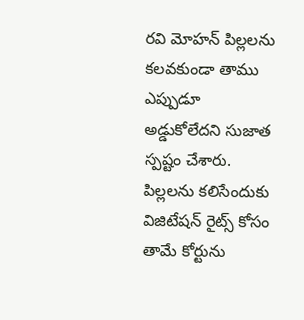రవి మోహన్ పిల్లలను కలవకుండా తాము ఎప్పుడూ అడ్డుకోలేదని సుజాత స్పష్టం చేశారు. పిల్లలను కలిసేందుకు విజిటేషన్ రైట్స్ కోసం తామే కోర్టును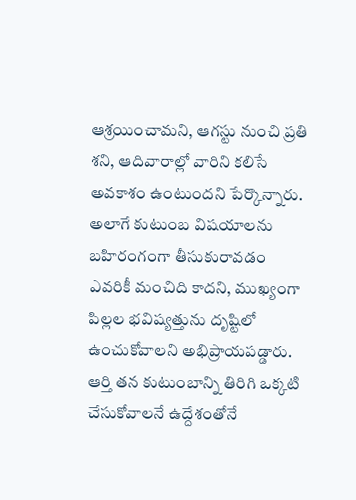ఆశ్రయించామని, ఆగస్టు నుంచి ప్రతి శని, ఆదివారాల్లో వారిని కలిసే అవకాశం ఉంటుందని పేర్కొన్నారు. అలాగే కుటుంబ విషయాలను బహిరంగంగా తీసుకురావడం ఎవరికీ మంచిది కాదని, ముఖ్యంగా పిల్లల భవిష్యత్తును దృష్టిలో ఉంచుకోవాలని అభిప్రాయపడ్డారు. ఆర్తి తన కుటుంబాన్ని తిరిగి ఒక్కటి చేసుకోవాలనే ఉద్దేశంతోనే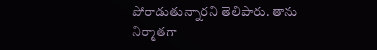పోరాడుతున్నారని తెలిపారు. తాను నిర్మాతగా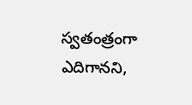స్వతంత్రంగా ఎదిగానని,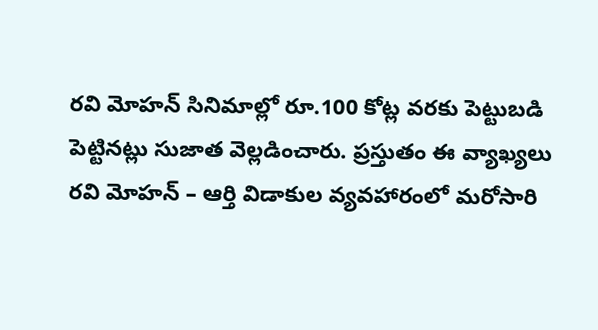రవి మోహన్ సినిమాల్లో రూ.100 కోట్ల వరకు పెట్టుబడి పెట్టినట్లు సుజాత వెల్లడించారు. ప్రస్తుతం ఈ వ్యాఖ్యలు రవి మోహన్ – ఆర్తి విడాకుల వ్యవహారంలో మరోసారి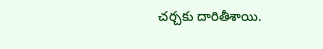చర్చకు దారితీశాయి.